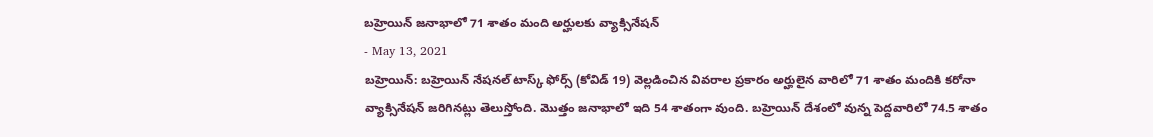బహ్రెయిన్ జనాభాలో 71 శాతం మంది అర్హులకు వ్యాక్సినేషన్
- May 13, 2021
బహ్రెయిన్: బహ్రెయిన్ నేషనల్ టాస్క్ ఫోర్స్ (కోవిడ్ 19) వెల్లడించిన వివరాల ప్రకారం అర్హులైన వారిలో 71 శాతం మందికి కరోనా వ్యాక్సినేషన్ జరిగినట్లు తెలుస్తోంది. మొత్తం జనాభాలో ఇది 54 శాతంగా వుంది. బహ్రెయిన్ దేశంలో వున్న పెద్దవారిలో 74.5 శాతం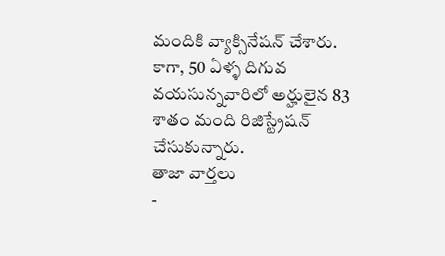మందికి వ్యాక్సినేషన్ చేశారు. కాగా, 50 ఏళ్ళ దిగువ వయసున్నవారిలో అర్హులైన 83 శాతం మంది రిజిస్ట్రేషన్ చేసుకున్నారు.
తాజా వార్తలు
-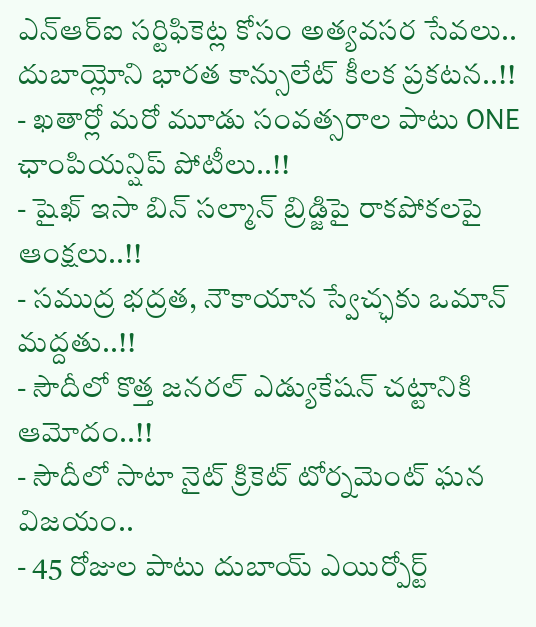ఎన్ఆర్ఐ సర్టిఫికెట్ల కోసం అత్యవసర సేవలు.. దుబాయ్లోని భారత కాన్సులేట్ కీలక ప్రకటన..!!
- ఖతార్లో మరో మూడు సంవత్సరాల పాటు ONE ఛాంపియన్షిప్ పోటీలు..!!
- షైఖ్ ఇసా బిన్ సల్మాన్ బ్రిడ్జిపై రాకపోకలపై ఆంక్షలు..!!
- సముద్ర భద్రత, నౌకాయాన స్వేచ్ఛకు ఒమాన్ మద్దతు..!!
- సౌదీలో కొత్త జనరల్ ఎడ్యుకేషన్ చట్టానికి ఆమోదం..!!
- సౌదీలో సాటా నైట్ క్రికెట్ టోర్నమెంట్ ఘన విజయం..
- 45 రోజుల పాటు దుబాయ్ ఎయిర్పోర్ట్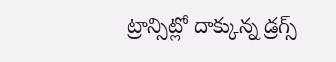ట్రాన్సిట్లో దాక్కున్న డ్రగ్స్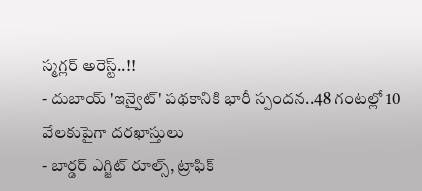స్మగ్లర్ అరెస్ట్..!!
- దుబాయ్ 'ఇన్వైట్' పథకానికి భారీ స్పందన..48 గంటల్లో 10 వేలకుపైగా దరఖాస్తులు
- బార్డర్ ఎగ్జిట్ రూల్స్, ట్రాఫిక్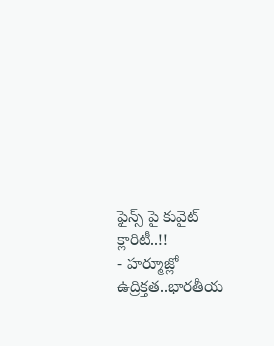ఫైన్స్ పై కువైట్ క్లారిటీ..!!
- హర్మూజ్లో ఉద్రిక్తత..భారతీయ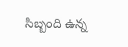సిబ్బంది ఉన్న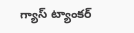గ్యాస్ ట్యాంకర్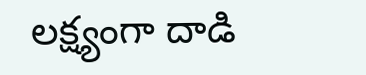లక్ష్యంగా దాడి